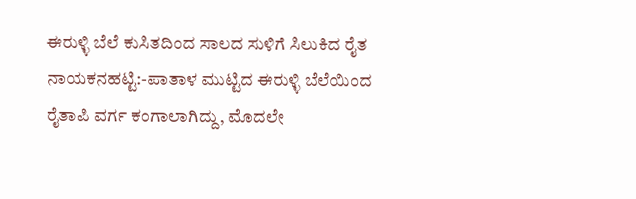ಈರುಳ್ಳಿ ಬೆಲೆ ಕುಸಿತದಿಂದ ಸಾಲದ ಸುಳಿಗೆ ಸಿಲುಕಿದ ರೈತ
ನಾಯಕನಹಟ್ಟಿ:-ಪಾತಾಳ ಮುಟ್ಟಿದ ಈರುಳ್ಳಿ ಬೆಲೆಯಿಂದ ರೈತಾಪಿ ವರ್ಗ ಕಂಗಾಲಾಗಿದ್ದು, ಮೊದಲೇ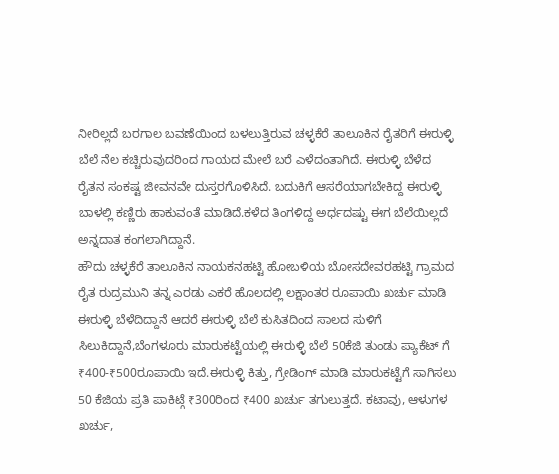ನೀರಿಲ್ಲದೆ ಬರಗಾಲ ಬವಣೆಯಿಂದ ಬಳಲುತ್ತಿರುವ ಚಳ್ಳಕೆರೆ ತಾಲೂಕಿನ ರೈತರಿಗೆ ಈರುಳ್ಳಿ ಬೆಲೆ ನೆಲ ಕಚ್ಚಿರುವುದರಿಂದ ಗಾಯದ ಮೇಲೆ ಬರೆ ಎಳೆದಂತಾಗಿದೆ. ಈರುಳ್ಳಿ ಬೆಳೆದ ರೈತನ ಸಂಕಷ್ಟ ಜೀವನವೇ ದುಸ್ತರಗೊಳಿಸಿದೆ. ಬದುಕಿಗೆ ಆಸರೆಯಾಗಬೇಕಿದ್ದ ಈರುಳ್ಳಿ ಬಾಳಲ್ಲಿ ಕಣ್ಣಿರು ಹಾಕುವಂತೆ ಮಾಡಿದೆ.ಕಳೆದ ತಿಂಗಳಿದ್ದ ಅರ್ಧದಷ್ಟು ಈಗ ಬೆಲೆಯಿಲ್ಲದೆ ಅನ್ನದಾತ ಕಂಗಲಾಗಿದ್ದಾನೆ.
ಹೌದು ಚಳ್ಳಕೆರೆ ತಾಲೂಕಿನ ನಾಯಕನಹಟ್ಟಿ ಹೋಬಳಿಯ ಬೋಸದೇವರಹಟ್ಟಿ ಗ್ರಾಮದ ರೈತ ರುದ್ರಮುನಿ ತನ್ನ ಎರಡು ಎಕರೆ ಹೊಲದಲ್ಲಿ ಲಕ್ಷಾಂತರ ರೂಪಾಯಿ ಖರ್ಚು ಮಾಡಿ ಈರುಳ್ಳಿ ಬೆಳೆದಿದ್ದಾನೆ ಆದರೆ ಈರುಳ್ಳಿ ಬೆಲೆ ಕುಸಿತದಿಂದ ಸಾಲದ ಸುಳಿಗೆ ಸಿಲುಕಿದ್ದಾನೆ,ಬೆಂಗಳೂರು ಮಾರುಕಟ್ಟೆಯಲ್ಲಿ ಈರುಳ್ಳಿ ಬೆಲೆ 50ಕೆಜಿ ತುಂಡು ಪ್ಯಾಕೆಟ್ ಗೆ ₹400-₹500ರೂಪಾಯಿ ಇದೆ.ಈರುಳ್ಳಿ ಕಿತ್ತು, ಗ್ರೇಡಿಂಗ್ ಮಾಡಿ ಮಾರುಕಟ್ಟೆಗೆ ಸಾಗಿಸಲು 50 ಕೆಜಿಯ ಪ್ರತಿ ಪಾಕಿಟ್ಗೆ ₹300ರಿಂದ ₹400 ಖರ್ಚು ತಗುಲುತ್ತದೆ. ಕಟಾವು, ಆಳುಗಳ ಖರ್ಚು,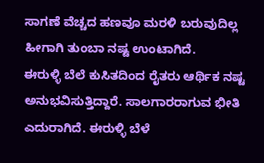ಸಾಗಣೆ ವೆಚ್ಚದ ಹಣವೂ ಮರಳಿ ಬರುವುದಿಲ್ಲ ಹೀಗಾಗಿ ತುಂಬಾ ನಷ್ಟ ಉಂಟಾಗಿದೆ.
ಈರುಳ್ಳಿ ಬೆಲೆ ಕುಸಿತದಿಂದ ರೈತರು ಆರ್ಥಿಕ ನಷ್ಟ ಅನುಭವಿಸುತ್ತಿದ್ದಾರೆ. ಸಾಲಗಾರರಾಗುವ ಭೀತಿ ಎದುರಾಗಿದೆ. ಈರುಳ್ಳಿ ಬೆಳೆ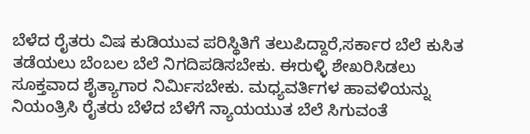ಬೆಳೆದ ರೈತರು ವಿಷ ಕುಡಿಯುವ ಪರಿಸ್ಥಿತಿಗೆ ತಲುಪಿದ್ದಾರೆ,ಸರ್ಕಾರ ಬೆಲೆ ಕುಸಿತ ತಡೆಯಲು ಬೆಂಬಲ ಬೆಲೆ ನಿಗದಿಪಡಿಸಬೇಕು. ಈರುಳ್ಳಿ ಶೇಖರಿಸಿಡಲು ಸೂಕ್ತವಾದ ಶೈತ್ಯಾಗಾರ ನಿರ್ಮಿಸಬೇಕು. ಮಧ್ಯವರ್ತಿಗಳ ಹಾವಳಿಯನ್ನು ನಿಯಂತ್ರಿಸಿ ರೈತರು ಬೆಳೆದ ಬೆಳೆಗೆ ನ್ಯಾಯಯುತ ಬೆಲೆ ಸಿಗುವಂತೆ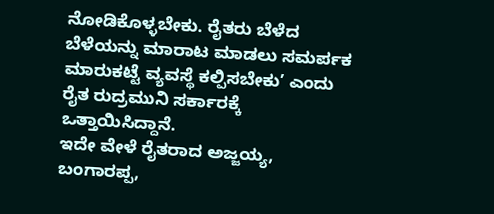ನೋಡಿಕೊಳ್ಳಬೇಕು. ರೈತರು ಬೆಳೆದ ಬೆಳೆಯನ್ನು ಮಾರಾಟ ಮಾಡಲು ಸಮರ್ಪಕ ಮಾರುಕಟ್ಟೆ ವ್ಯವಸ್ಥೆ ಕಲ್ಪಿಸಬೇಕು’ ಎಂದು ರೈತ ರುದ್ರಮುನಿ ಸರ್ಕಾರಕ್ಕೆ ಒತ್ತಾಯಿಸಿದ್ದಾನೆ.
ಇದೇ ವೇಳೆ ರೈತರಾದ ಅಜ್ಜಯ್ಯ, ಬಂಗಾರಪ್ಪ,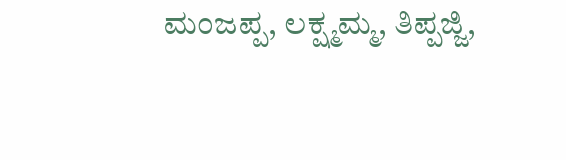ಮಂಜಪ್ಪ, ಲಕ್ಷ್ಮಮ್ಮ, ತಿಪ್ಪಜ್ಜಿ,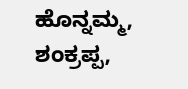ಹೊನ್ನಮ್ಮ, ಶಂಕ್ರಪ್ಪ,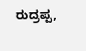ರುದ್ರಪ್ಪ,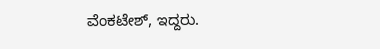ವೆಂಕಟೇಶ್, ಇದ್ದರು.